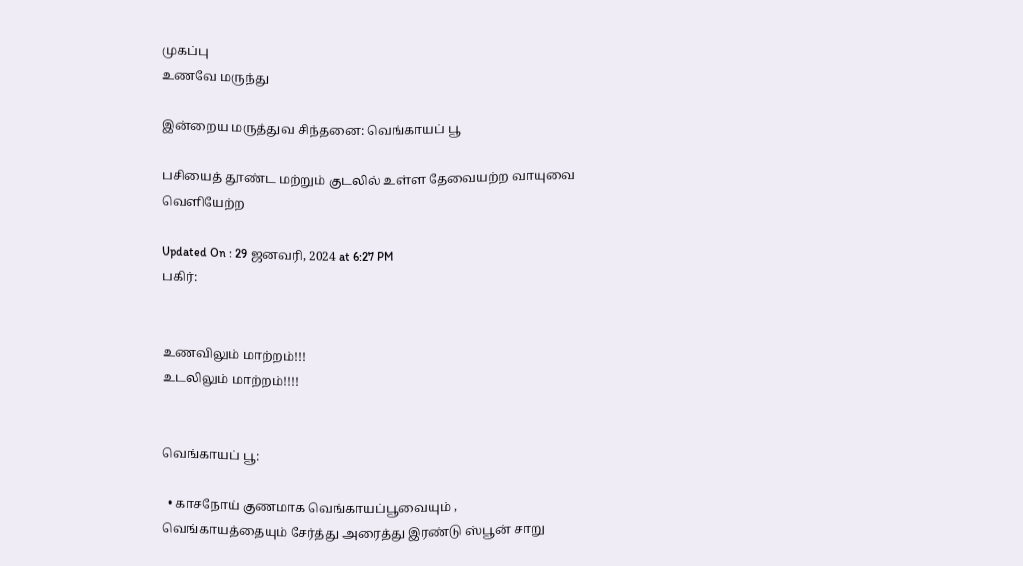முகப்பு
உணவே மருந்து

இன்றைய மருத்துவ சிந்தனை: வெங்காயப் பூ

பசியைத் தூண்ட மற்றும் குடலில் உள்ள தேவையற்ற வாயுவை வெளியேற்ற

Updated On : 29 ஜனவரி, 2024 at 6:27 PM
பகிர்:


உணவிலும் மாற்றம்!!!
உடலிலும் மாற்றம்!!!!


வெங்காயப் பூ:

  • காசநோய் குணமாக வெங்காயப்பூவையும் , வெங்காயத்தையும் சேர்த்து அரைத்து இரண்டு ஸ்பூன் சாறு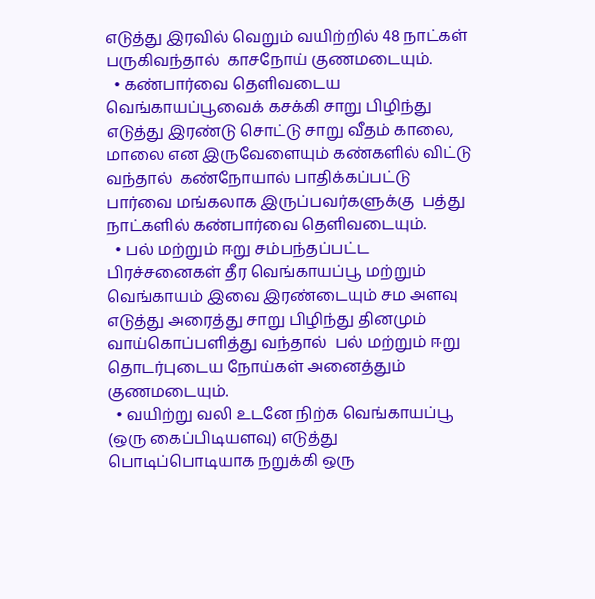எடுத்து இரவில் வெறும் வயிற்றில் 48 நாட்கள் பருகிவந்தால்  காசநோய் குணமடையும்.
  • கண்பார்வை தெளிவடைய வெங்காயப்பூவைக் கசக்கி சாறு பிழிந்து எடுத்து இரண்டு சொட்டு சாறு வீதம் காலை, மாலை என இருவேளையும் கண்களில் விட்டு வந்தால்  கண்நோயால் பாதிக்கப்பட்டு பார்வை மங்கலாக இருப்பவர்களுக்கு  பத்து நாட்களில் கண்பார்வை தெளிவடையும்.
  • பல் மற்றும் ஈறு சம்பந்தப்பட்ட பிரச்சனைகள் தீர வெங்காயப்பூ மற்றும் வெங்காயம் இவை இரண்டையும் சம அளவு  எடுத்து அரைத்து சாறு பிழிந்து தினமும் வாய்கொப்பளித்து வந்தால்  பல் மற்றும் ஈறு தொடர்புடைய நோய்கள் அனைத்தும்  குணமடையும்.
  • வயிற்று வலி உடனே நிற்க வெங்காயப்பூ (ஒரு கைப்பிடியளவு) எடுத்து பொடிப்பொடியாக நறுக்கி ஒரு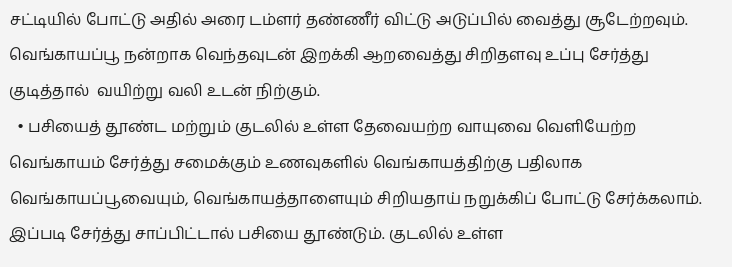சட்டியில் போட்டு அதில் அரை டம்ளர் தண்ணீர் விட்டு அடுப்பில் வைத்து சூடேற்றவும். வெங்காயப்பூ நன்றாக வெந்தவுடன் இறக்கி ஆறவைத்து சிறிதளவு உப்பு சேர்த்து குடித்தால்  வயிற்று வலி உடன் நிற்கும்.
  • பசியைத் தூண்ட மற்றும் குடலில் உள்ள தேவையற்ற வாயுவை வெளியேற்ற வெங்காயம் சேர்த்து சமைக்கும் உணவுகளில் வெங்காயத்திற்கு பதிலாக வெங்காயப்பூவையும், வெங்காயத்தாளையும் சிறியதாய் நறுக்கிப் போட்டு சேர்க்கலாம். இப்படி சேர்த்து சாப்பிட்டால் பசியை தூண்டும். குடலில் உள்ள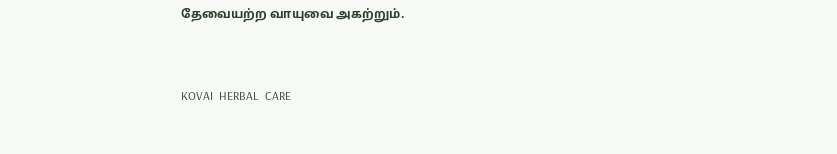தேவையற்ற வாயுவை அகற்றும்.


KOVAI  HERBAL  CARE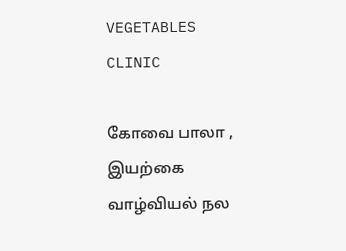VEGETABLES CLINIC

கோவை பாலா ,
இயற்கை வாழ்வியல் நல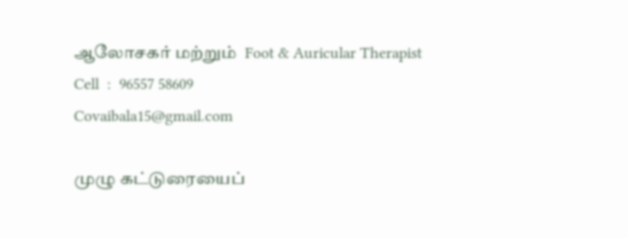ஆலோசகர் மற்றும்  Foot & Auricular Therapist
Cell  :  96557 58609
Covaibala15@gmail.com

முழு கட்டுரையைப்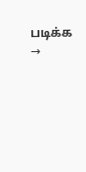படிக்க →